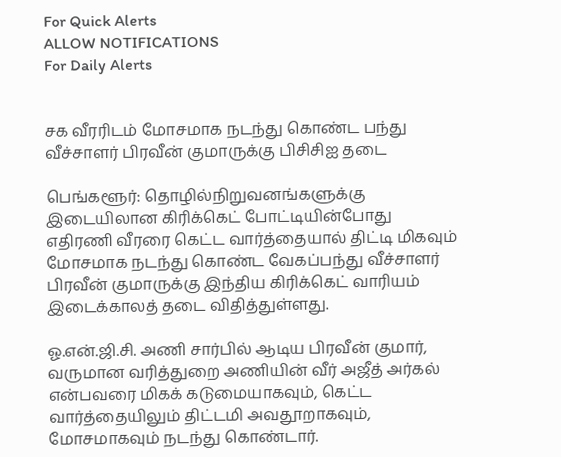For Quick Alerts
ALLOW NOTIFICATIONS
For Daily Alerts


சக வீரரிடம் மோசமாக நடந்து கொண்ட பந்து வீச்சாளர் பிரவீன் குமாருக்கு பிசிசிஐ தடை

பெங்களூர்: தொழில்நிறுவனங்களுக்கு இடையிலான கிரிக்கெட் போட்டியின்போது எதிரணி வீரரை கெட்ட வார்த்தையால் திட்டி மிகவும் மோசமாக நடந்து கொண்ட வேகப்பந்து வீச்சாளர் பிரவீன் குமாருக்கு இந்திய கிரிக்கெட் வாரியம் இடைக்காலத் தடை விதித்துள்ளது.

ஓ.என்.ஜி.சி. அணி சார்பில் ஆடிய பிரவீன் குமார், வருமான வரித்துறை அணியின் வீர் அஜீத் அர்கல் என்பவரை மிகக் கடுமையாகவும், கெட்ட வார்த்தையிலும் திட்டமி அவதூறாகவும், மோசமாகவும் நடந்து கொண்டார்.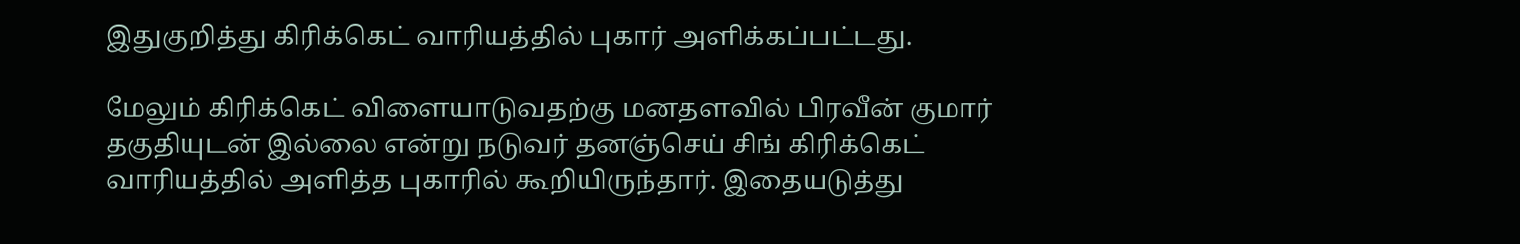இதுகுறித்து கிரிக்கெட் வாரியத்தில் புகார் அளிக்கப்பட்டது.

மேலும் கிரிக்கெட் விளையாடுவதற்கு மனதளவில் பிரவீன் குமார் தகுதியுடன் இல்லை என்று நடுவர் தனஞ்செய் சிங் கிரிக்கெட் வாரியத்தில் அளித்த புகாரில் கூறியிருந்தார். இதையடுத்து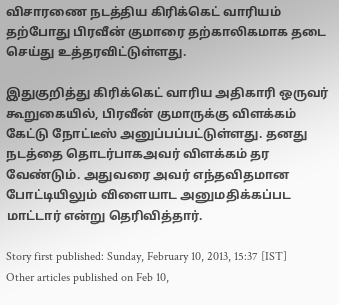விசாரணை நடத்திய கிரிக்கெட் வாரியம் தற்போது பிரவீன் குமாரை தற்காலிகமாக தடை செய்து உத்தரவிட்டுள்ளது.

இதுகுறித்து கிரிக்கெட் வாரிய அதிகாரி ஒருவர் கூறுகையில், பிரவீன் குமாருக்கு விளக்கம் கேட்டு நோட்டீஸ் அனுப்பப்பட்டுள்ளது. தனது நடத்தை தொடர்பாகஅவர் விளக்கம் தர வேண்டும். அதுவரை அவர் எந்தவிதமான போட்டியிலும் விளையாட அனுமதிக்கப்பட மாட்டார் என்று தெரிவித்தார்.

Story first published: Sunday, February 10, 2013, 15:37 [IST]
Other articles published on Feb 10,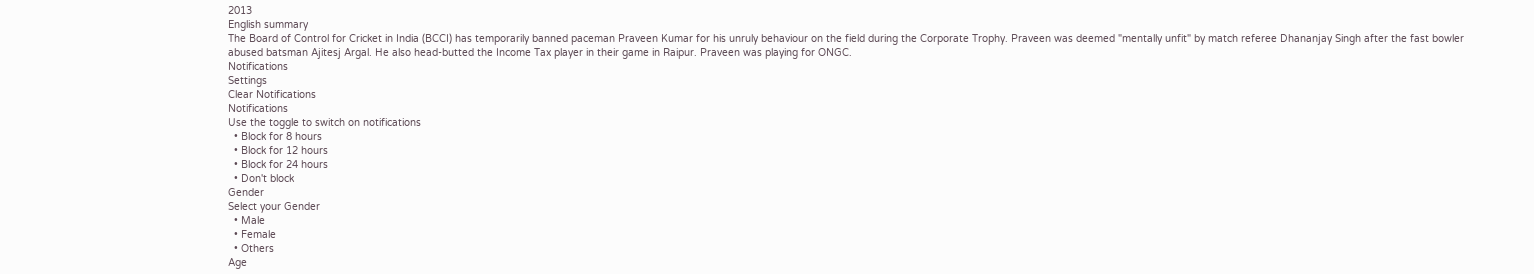2013
English summary
The Board of Control for Cricket in India (BCCI) has temporarily banned paceman Praveen Kumar for his unruly behaviour on the field during the Corporate Trophy. Praveen was deemed "mentally unfit" by match referee Dhananjay Singh after the fast bowler abused batsman Ajitesj Argal. He also head-butted the Income Tax player in their game in Raipur. Praveen was playing for ONGC.
Notifications
Settings
Clear Notifications
Notifications
Use the toggle to switch on notifications
  • Block for 8 hours
  • Block for 12 hours
  • Block for 24 hours
  • Don't block
Gender
Select your Gender
  • Male
  • Female
  • Others
Age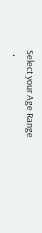Select your Age Range
  •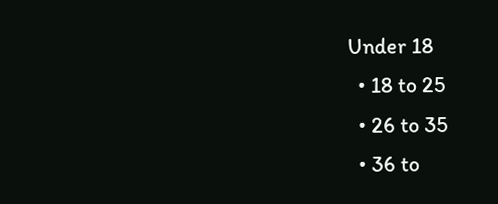Under 18
  • 18 to 25
  • 26 to 35
  • 36 to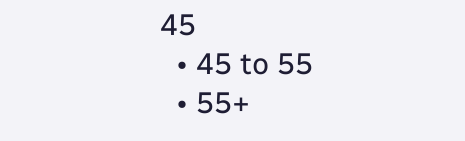45
  • 45 to 55
  • 55+